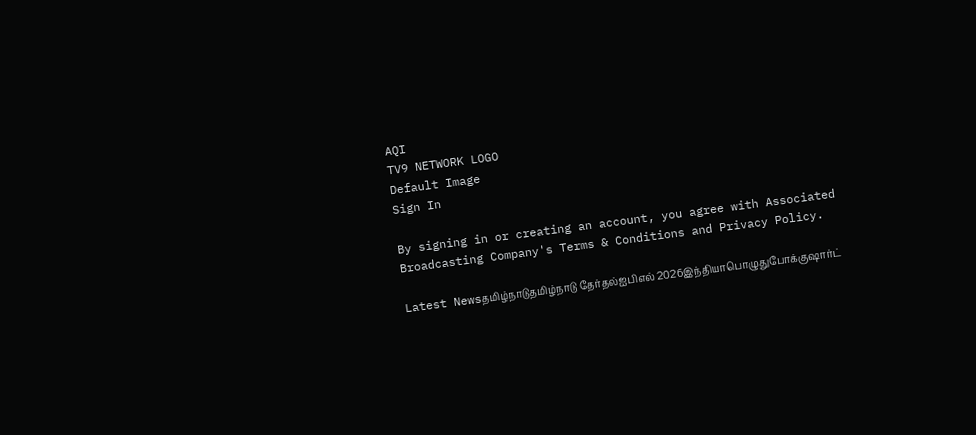AQI
TV9 NETWORK LOGO
Default Image
Sign In

By signing in or creating an account, you agree with Associated Broadcasting Company's Terms & Conditions and Privacy Policy.

Latest Newsதமிழ்நாடுதமிழ்நாடு தேர்தல்ஐபிஎல் 2026இந்தியாபொழுதுபோக்குஷார்ட்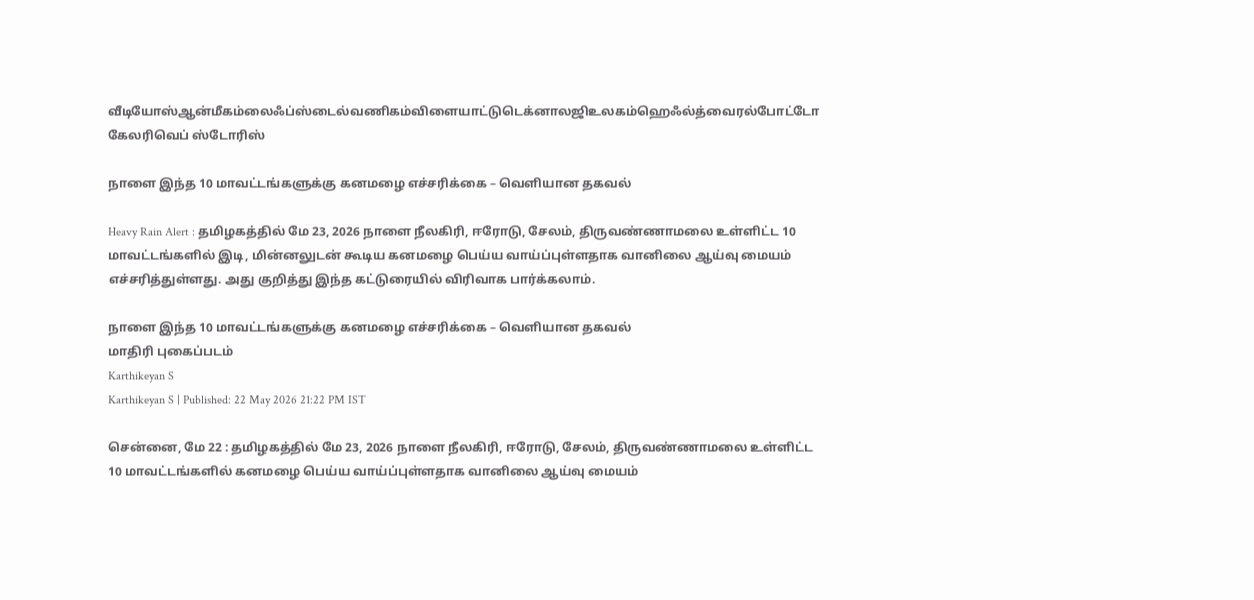வீடியோஸ்ஆன்மீகம்லைஃப்ஸ்டைல்வணிகம்விளையாட்டுடெக்னாலஜிஉலகம்ஹெஃல்த்வைரல்போட்டோ கேலரிவெப் ஸ்டோரிஸ்

நாளை இந்த 10 மாவட்டங்களுக்கு கனமழை எச்சரிக்கை – வெளியான தகவல்

Heavy Rain Alert : தமிழகத்தில் மே 23, 2026 நாளை நீலகிரி, ஈரோடு, சேலம், திருவண்ணாமலை உள்ளிட்ட 10 மாவட்டங்களில் இடி, மின்னலுடன் கூடிய கனமழை பெய்ய வாய்ப்புள்ளதாக வானிலை ஆய்வு மையம் எச்சரித்துள்ளது. அது குறித்து இந்த கட்டுரையில் விரிவாக பார்க்கலாம்.

நாளை இந்த 10 மாவட்டங்களுக்கு கனமழை எச்சரிக்கை – வெளியான தகவல்
மாதிரி புகைப்படம்
Karthikeyan S
Karthikeyan S | Published: 22 May 2026 21:22 PM IST

சென்னை, மே 22 : தமிழகத்தில் மே 23, 2026 நாளை நீலகிரி, ஈரோடு, சேலம், திருவண்ணாமலை உள்ளிட்ட 10 மாவட்டங்களில் கனமழை பெய்ய வாய்ப்புள்ளதாக வானிலை ஆய்வு மையம்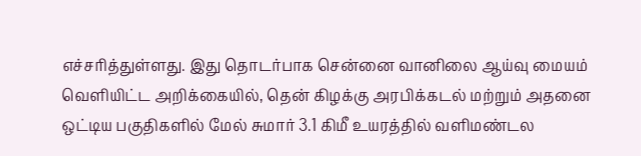எச்சரித்துள்ளது. இது தொடர்பாக சென்னை வானிலை ஆய்வு மையம் வெளியிட்ட அறிக்கையில், தென் கிழக்கு அரபிக்கடல் மற்றும் அதனை ஒட்டிய பகுதிகளில் மேல் சுமார் 3.1 கிமீ உயரத்தில் வளிமண்டல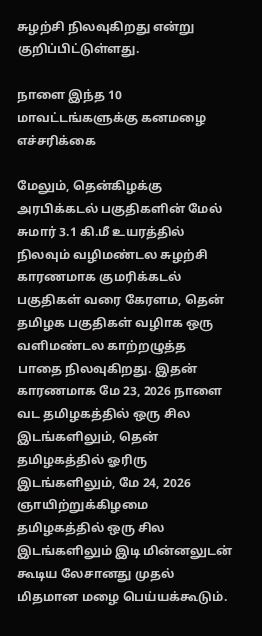சுழற்சி நிலவுகிறது என்று குறிப்பிட்டுள்ளது.

நாளை இந்த 10 மாவட்டங்களுக்கு கனமழை எச்சரிக்கை

மேலும், தென்கிழக்கு அரபிக்கடல் பகுதிகளின் மேல் சுமார் 3.1 கி.மீ உயரத்தில் நிலவும் வழிமண்டல சுழற்சி காரணமாக குமரிக்கடல் பகுதிகள் வரை கேரளம, தென் தமிழக பகுதிகள் வழிாக ஒரு வளிமண்டல காற்றழுத்த பாதை நிலவுகிறது. இதன் காரணமாக மே 23, 2026 நாளை வட தமிழகத்தில் ஒரு சில இடங்களிலும், தென் தமிழகத்தில் ஓரிரு இடங்களிலும், மே 24, 2026 ஞாயிற்றுக்கிழமை தமிழகத்தில் ஒரு சில இடங்களிலும் இடி மின்னலுடன் கூடிய லேசானது முதல் மிதமான மழை பெய்யக்கூடும்.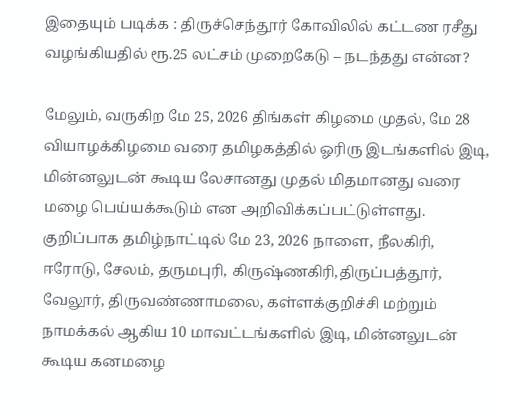இதையும் படிக்க : திருச்செந்தூர் கோவிலில் கட்டண ரசீது வழங்கியதில் ரூ.25 லட்சம் முறைகேடு – நடந்தது என்ன?

மேலும், வருகிற மே 25, 2026 திங்கள் கிழமை முதல், மே 28 வியாழக்கிழமை வரை தமிழகத்தில் ஓரிரு இடங்களில் இடி, மின்னலுடன் கூடிய லேசானது முதல் மிதமானது வரை மழை பெய்யக்கூடும் என அறிவிக்கப்பட்டுள்ளது. குறிப்பாக தமிழ்நாட்டில் மே 23, 2026 நாளை, நீலகிரி, ஈரோடு, சேலம், தருமபுரி, கிருஷ்ணகிரி,திருப்பத்தூர், வேலூர், திருவண்ணாமலை, கள்ளக்குறிச்சி மற்றும் நாமக்கல் ஆகிய 10 மாவட்டங்களில் இடி, மின்னலுடன் கூடிய கனமழை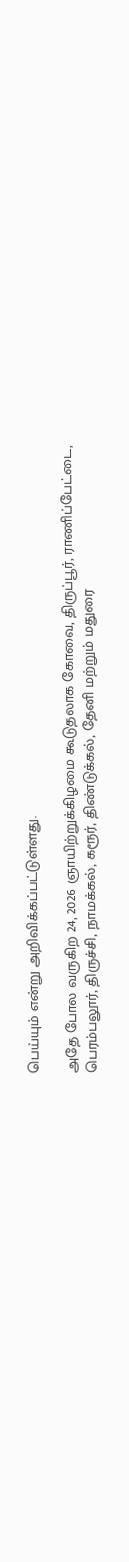பெய்யும் என்று அறிவிக்கப்பட்டுள்ளது.

அதே போல வருகிற 24, 2026 ஞாயிற்றுக்கிழமை கூடுதலாக கோவை, திருப்பூர், ராணிப்பேட்டை, பெரம்பலூர், திருச்சி, நாமக்கல், கரூர், திண்டுக்கல், தேனி மற்றும் மதுரை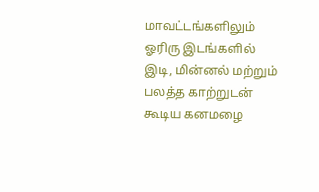மாவட்டங்களிலும் ஓரிரு இடங்களில் இடி, மின்னல் மற்றும் பலத்த காற்றுடன் கூடிய கனமழை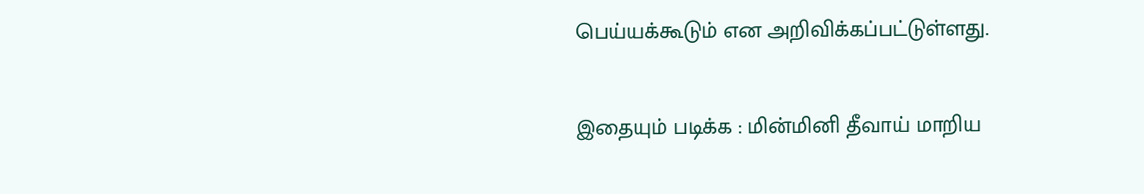பெய்யக்கூடும் என அறிவிக்கப்பட்டுள்ளது.

இதையும் படிக்க : மின்மினி தீவாய் மாறிய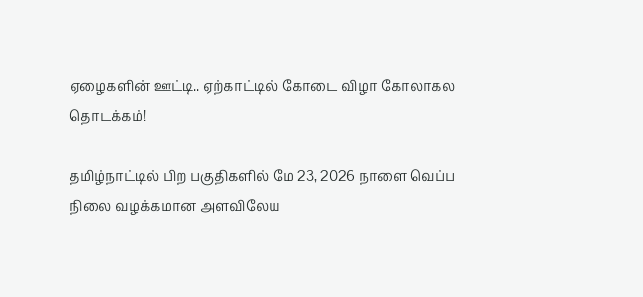ஏழைகளின் ஊட்டி.. ஏற்காட்டில் கோடை விழா கோலாகல தொடக்கம்!

தமிழ்நாட்டில் பிற பகுதிகளில் மே 23, 2026 நாளை வெப்ப நிலை வழக்கமான அளவிலேய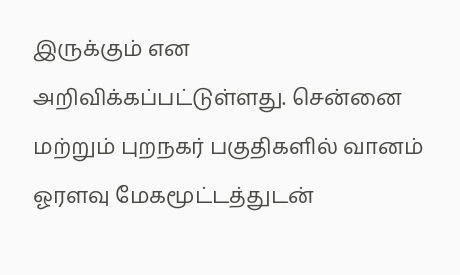இருக்கும் என அறிவிக்கப்பட்டுள்ளது. சென்னை மற்றும் புறநகர் பகுதிகளில் வானம் ஓரளவு மேகமூட்டத்துடன்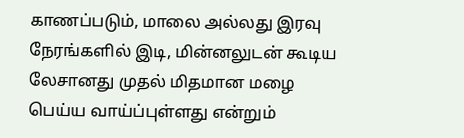காணப்படும், மாலை அல்லது இரவு நேரங்களில் இடி, மின்னலுடன் கூடிய லேசானது முதல் மிதமான மழை பெய்ய வாய்ப்புள்ளது என்றும்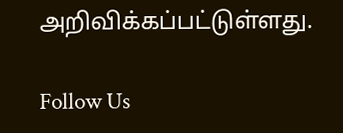அறிவிக்கப்பட்டுள்ளது.

Follow Us